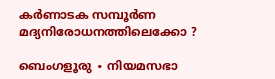കര്‍ണാടക സമ്പൂര്‍ണ മദ്യനിരോധനത്തിലെക്കോ ?

ബെംഗളൂരു ∙ നിയമസഭാ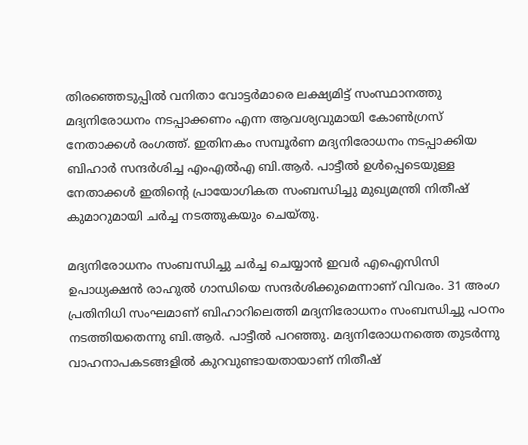തിരഞ്ഞെടുപ്പിൽ വനിതാ വോട്ടർമാരെ ലക്ഷ്യമിട്ട് സംസ്ഥാനത്തു മദ്യനിരോധനം നടപ്പാക്കണം എന്ന ആവശ്യവുമായി കോൺഗ്രസ് നേതാക്കൾ രംഗത്ത്. ഇതിനകം സമ്പൂർണ മദ്യനിരോധനം നടപ്പാക്കിയ ബിഹാർ സന്ദർശിച്ച എംഎൽഎ ബി.ആർ. പാട്ടീൽ ഉൾപ്പെടെയുള്ള നേതാക്കൾ ഇതിന്റെ പ്രായോഗികത സംബന്ധിച്ചു മുഖ്യമന്ത്രി നിതീഷ് കുമാറുമായി ചർച്ച നടത്തുകയും ചെയ്തു.

മദ്യനിരോധനം സംബന്ധിച്ചു ചർച്ച ചെയ്യാൻ ഇവർ എഐസിസി ഉപാധ്യക്ഷൻ രാഹുൽ ഗാന്ധിയെ സന്ദർശിക്കുമെന്നാണ് വിവരം. 31 അംഗ പ്രതിനിധി സംഘമാണ് ബിഹാറിലെത്തി മദ്യനിരോധനം സംബന്ധിച്ചു പഠനം നടത്തിയതെന്നു ബി.ആർ. പാട്ടീൽ പറഞ്ഞു. മദ്യനിരോധനത്തെ തുടർന്നു വാഹനാപകടങ്ങളിൽ കുറവുണ്ടായതായാണ് നിതീഷ്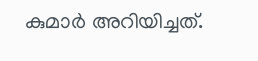കുമാർ അറിയിച്ചത്.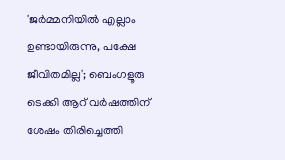'ജർമ്മനിയിൽ എല്ലാം ഉണ്ടായിരുന്നു, പക്ഷേ ജീവിതമില്ല'; ബെംഗളൂരു ടെക്കി ആറ് വർഷത്തിന് ശേഷം തിരിച്ചെത്തി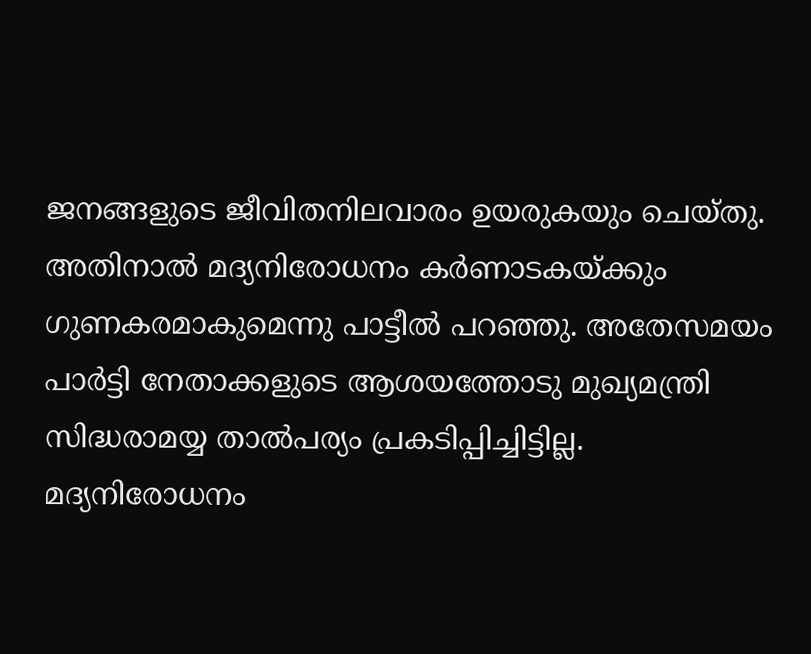ജനങ്ങളുടെ ജീവിതനിലവാരം ഉയരുകയും ചെയ്തു. അതിനാൽ മദ്യനിരോധനം കർണാടകയ്ക്കും ഗുണകരമാകുമെന്നു പാട്ടീൽ പറഞ്ഞു. അതേസമയം പാർട്ടി നേതാക്കളുടെ ആശയത്തോടു മുഖ്യമന്ത്രി സിദ്ധരാമയ്യ താൽപര്യം പ്രകടിപ്പിച്ചിട്ടില്ല. മദ്യനിരോധനം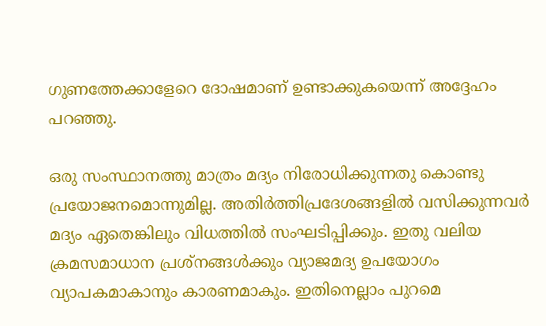ഗുണത്തേക്കാളേറെ ദോഷമാണ് ഉണ്ടാക്കുകയെന്ന് അദ്ദേഹം പറഞ്ഞു.

ഒരു സംസ്ഥാനത്തു മാത്രം മദ്യം നിരോധിക്കുന്നതു കൊണ്ടു പ്രയോജനമൊന്നുമില്ല. അതിർത്തിപ്രദേശങ്ങളിൽ വസിക്കുന്നവർ മദ്യം ഏതെങ്കിലും വിധത്തിൽ സംഘടിപ്പിക്കും. ഇതു വലിയ ക്രമസമാധാന പ്രശ്നങ്ങൾക്കും വ്യാജമദ്യ ഉപയോഗം വ്യാപകമാകാനും കാരണമാകും. ഇതിനെല്ലാം പുറമെ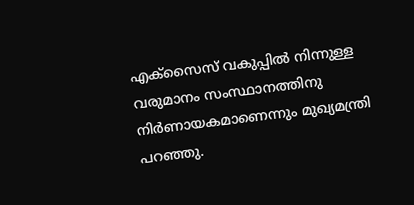എക്സൈസ് വകുപ്പിൽ നിന്നുള്ള വരുമാനം സംസ്ഥാനത്തിനു നിർണായകമാണെന്നും മുഖ്യമന്ത്രി പറഞ്ഞു.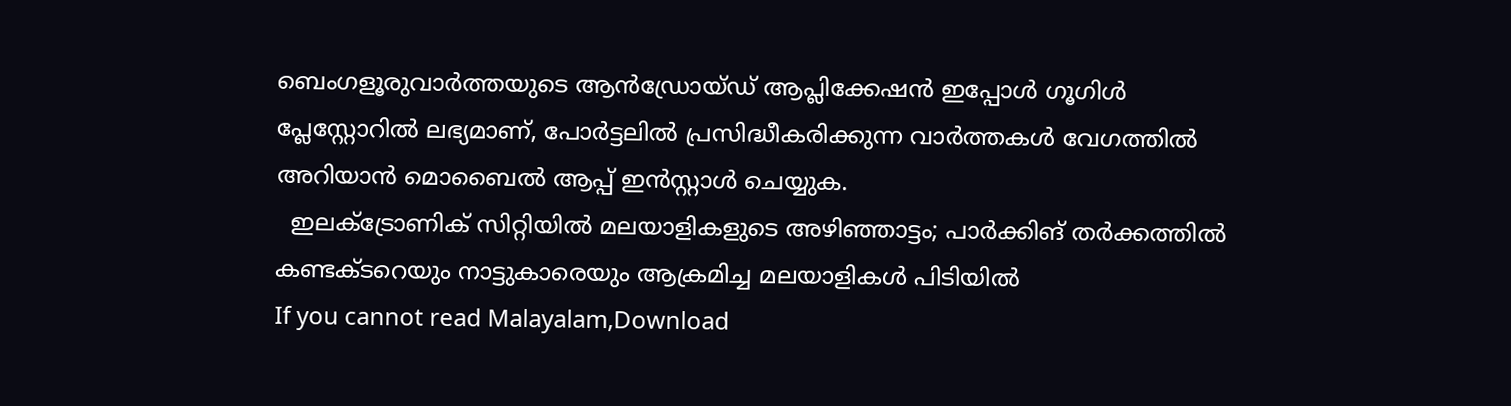ബെംഗളൂരുവാർത്തയുടെ ആൻഡ്രോയ്ഡ് ആപ്ലിക്കേഷൻ ഇപ്പോൾ ഗൂഗിൾ പ്ലേസ്റ്റോറിൽ ലഭ്യമാണ്, പോർട്ടലിൽ പ്രസിദ്ധീകരിക്കുന്ന വാർത്തകൾ വേഗത്തിൽ അറിയാൻ മൊബൈൽ ആപ്പ് ഇൻസ്റ്റാൾ ചെയ്യുക.
  ഇലക്ട്രോണിക് സിറ്റിയിൽ മലയാളികളുടെ അഴിഞ്ഞാട്ടം; പാര്‍ക്കിങ് തര്‍ക്കത്തിൽ കണ്ടക്ടറെയും നാട്ടുകാരെയും ആക്രമിച്ച മലയാളികള്‍ പിടിയില്‍
If you cannot read Malayalam,Download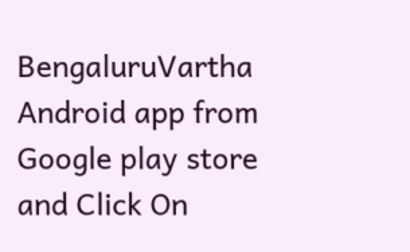BengaluruVartha Android app from Google play store and Click On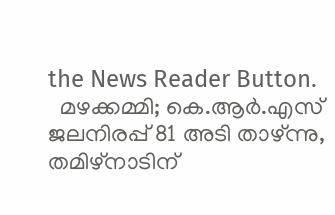the News Reader Button.
  മഴക്കമ്മി; കെ.ആർ.എസ് ജലനിരപ്പ് 81 അടി താഴ്ന്നു, തമിഴ്‌നാടിന്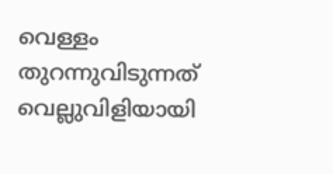വെള്ളം തുറന്നുവിടുന്നത് വെല്ലുവിളിയായി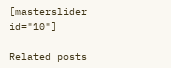[masterslider id="10"]

Related posts